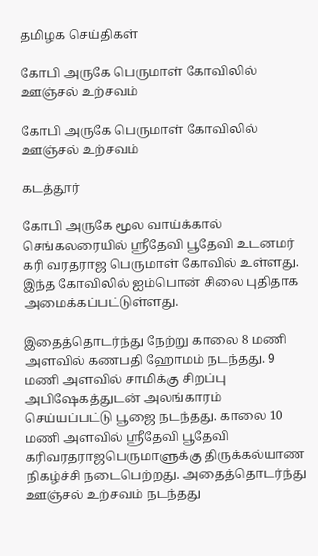தமிழக செய்திகள்

கோபி அருகே பெருமாள் கோவிலில் ஊஞ்சல் உற்சவம்

கோபி அருகே பெருமாள் கோவிலில் ஊஞ்சல் உற்சவம்

கடத்தூர்

கோபி அருகே மூல வாய்க்கால் செங்கலரையில் ஸ்ரீதேவி பூதேவி உடனமர் கரி வரதராஜ பெருமாள் கோவில் உள்ளது. இந்த கோவிலில் ஐம்பொன் சிலை புதிதாக அமைக்கப்பட்டுள்ளது.

இதைத்தொடர்ந்து நேற்று காலை 8 மணி அளவில் கணபதி ஹோமம் நடந்தது. 9 மணி அளவில் சாமிக்கு சிறப்பு அபிஷேகத்துடன் அலங்காரம் செய்யப்பட்டு பூஜை நடந்தது. காலை 10 மணி அளவில் ஸ்ரீதேவி பூதேவி கரிவரதராஜபெருமாளுக்கு திருக்கல்யாண நிகழ்ச்சி நடைபெற்றது. அதைத்தொடர்ந்து ஊஞ்சல் உற்சவம் நடந்தது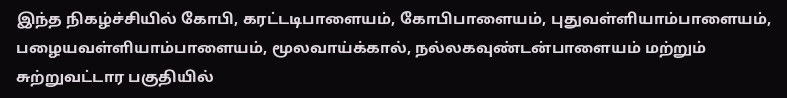இந்த நிகழ்ச்சியில் கோபி, கரட்டடிபாளையம், கோபிபாளையம், புதுவள்ளியாம்பாளையம், பழையவள்ளியாம்பாளையம், மூலவாய்க்கால், நல்லகவுண்டன்பாளையம் மற்றும் சுற்றுவட்டார பகுதியில்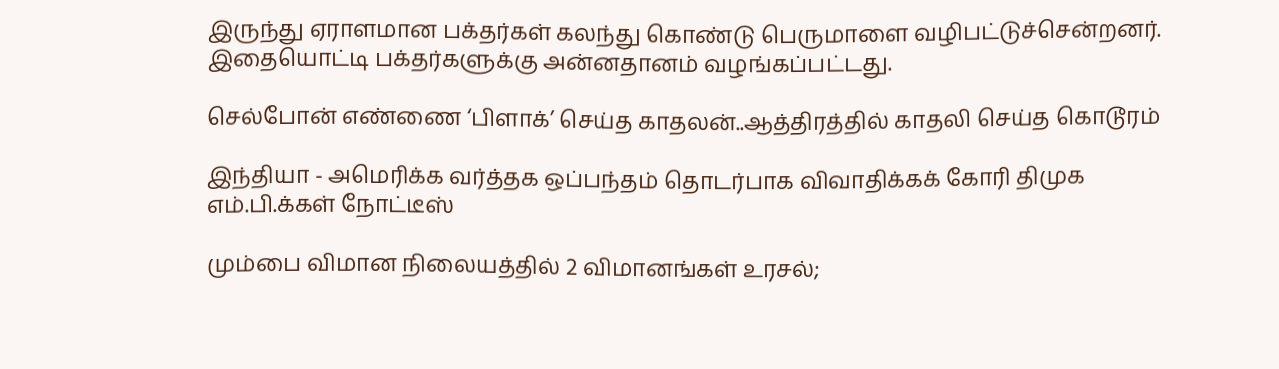இருந்து ஏராளமான பக்தர்கள் கலந்து கொண்டு பெருமாளை வழிபட்டுச்சென்றனர். இதையொட்டி பக்தர்களுக்கு அன்னதானம் வழங்கப்பட்டது.

செல்போன் எண்ணை ‘பிளாக்’ செய்த காதலன்..ஆத்திரத்தில் காதலி செய்த கொடூரம்

இந்தியா - அமெரிக்க வர்த்தக ஒப்பந்தம் தொடர்பாக விவாதிக்கக் கோரி திமுக எம்.பி.க்கள் நோட்டீஸ்

மும்பை விமான நிலையத்தில் 2 விமானங்கள் உரசல்;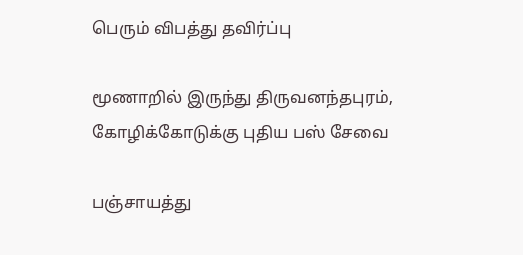பெரும் விபத்து தவிர்ப்பு

மூணாறில் இருந்து திருவனந்தபுரம், கோழிக்கோடுக்கு புதிய பஸ் சேவை

பஞ்சாயத்து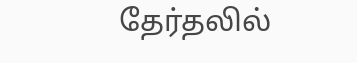தேர்தலில்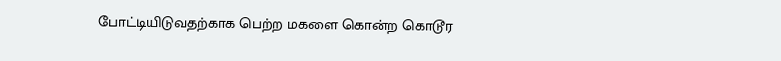போட்டியிடுவதற்காக பெற்ற மகளை கொன்ற கொடூர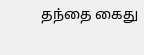தந்தை கைது